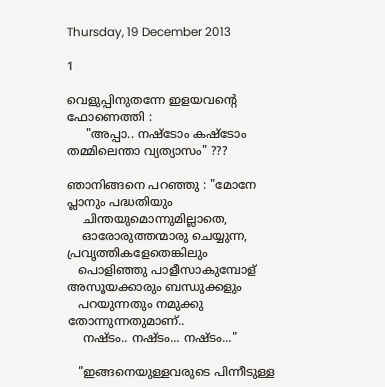Thursday, 19 December 2013

1

വെളുപ്പിനുതന്നേ ഇളയവന്റെ ഫോണെത്തി :
     "അപ്പാ.. നഷ്ടോം കഷ്ടോം തമ്മിലെന്താ വ്യത്യാസം" ???

ഞാനിങ്ങനെ പറഞ്ഞു : "മോനേ പ്ലാനും പദ്ധതിയും
    ചിന്തയുമൊന്നുമില്ലാതെ,
    ഓരോരുത്തന്മാരു ചെയ്യുന്ന, പ്രവൃത്തികളേതെങ്കിലും
   പൊളിഞ്ഞു പാളീസാകുമ്പോള് അസൂയക്കാരും ബന്ധുക്കളും
   പറയുന്നതും നമുക്കു തോന്നുന്നതുമാണ്..
    നഷ്ടം.. നഷ്ടം... നഷ്ടം..."

   "ഇങ്ങനെയുള്ളവരുടെ പിന്നീടുള്ള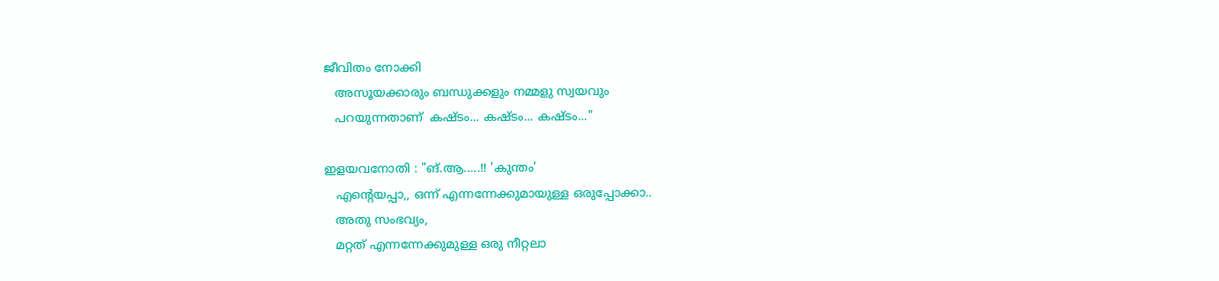ജീവിതം നോക്കി
   അസൂയക്കാരും ബന്ധുക്കളും നമ്മളു സ്വയവും
   പറയുന്നതാണ്  കഷ്ടം... കഷ്ടം... കഷ്ടം..."

ഇളയവനോതി : "ങ്.ആ.....!! 'കുന്തം'
   എന്റെയപ്പാ,, ഒന്ന് എന്നന്നേക്കുമായുള്ള ഒരുപ്പോക്കാ..
   അതു സംഭവ്യം,
   മറ്റത് എന്നന്നേക്കുമുള്ള ഒരു നീറ്റലാ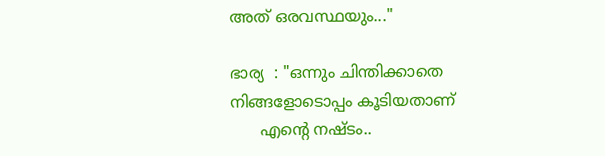അത് ഒരവസ്ഥയും..."

ഭാര്യ  : "ഒന്നും ചിന്തിക്കാതെ നിങ്ങളോടൊപ്പം കൂടിയതാണ്
      എന്റെ നഷ്ടം..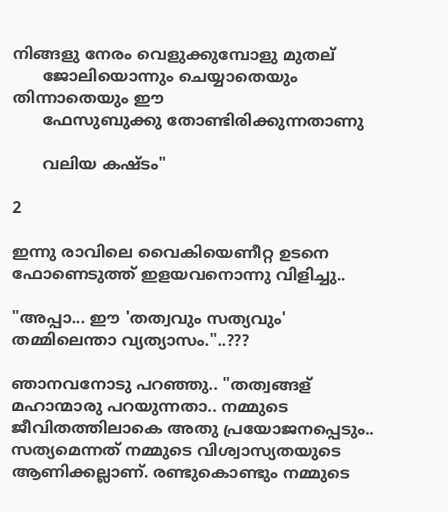നിങ്ങളു നേരം വെളുക്കുമ്പോളു മുതല്
      ജോലിയൊന്നും ചെയ്യാതെയും തിന്നാതെയും ഈ
      ഫേസുബുക്കു തോണ്ടിരിക്കുന്നതാണു

      വലിയ കഷ്ടം"

2

ഇന്നു രാവിലെ വൈകിയെണീറ്റ ഉടനെ
ഫോണെടുത്ത് ഇളയവനൊന്നു വിളിച്ചു..

"അപ്പാ... ഈ 'തത്വവും സത്യവും' തമ്മിലെന്താ വ്യത്യാസം."..???

ഞാനവനോടു പറഞ്ഞു.. "തത്വങ്ങള് മഹാന്മാരു പറയുന്നതാ.. നമ്മുടെ ജീവിതത്തിലാകെ അതു പ്രയോജനപ്പെടും.. സത്യമെന്നത് നമ്മുടെ വിശ്വാസ്യതയുടെ ആണിക്കല്ലാണ്. രണ്ടുകൊണ്ടും നമ്മുടെ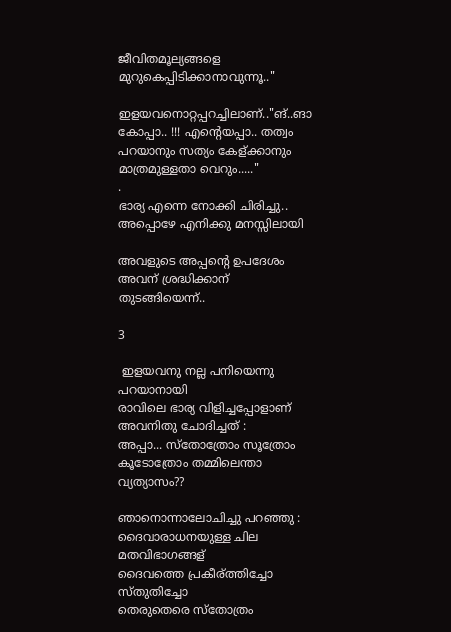ജീവിതമൂല്യങ്ങളെ മുറുകെപ്പിടിക്കാനാവുന്നൂ.."

ഇളയവനൊറ്റപ്പറച്ചിലാണ്.."ങ്..ങാ കോപ്പാ.. !!! എന്റെയപ്പാ.. തത്വം പറയാനും സത്യം കേള്ക്കാനും മാത്രമുള്ളതാ വെറും....."
.
ഭാര്യ എന്നെ നോക്കി ചിരിച്ചു.. അപ്പൊഴേ എനിക്കു മനസ്സിലായി

അവളുടെ അപ്പന്റെ ഉപദേശം അവന് ശ്രദ്ധിക്കാന് തുടങ്ങിയെന്ന്..

3

 ഇളയവനു നല്ല പനിയെന്നു പറയാനായി
രാവിലെ ഭാര്യ വിളിച്ചപ്പോളാണ് അവനിതു ചോദിച്ചത് :
അപ്പാ... സ്തോത്രോം സൂത്രോം കൂടോത്രോം തമ്മിലെന്താ വ്യത്യാസം??

ഞാനൊന്നാലോചിച്ചു പറഞ്ഞു :
ദൈവാരാധനയുള്ള ചില മതവിഭാഗങ്ങള്
ദൈവത്തെ പ്രകീര്ത്തിച്ചോ സ്തുതിച്ചോ
തെരുതെരെ സ്തോത്രം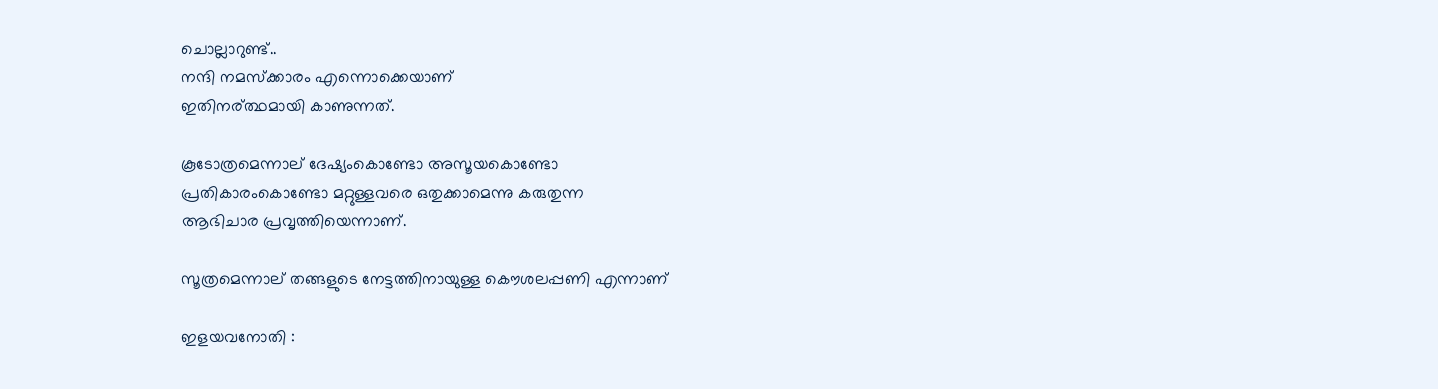ചൊല്ലാറുണ്ട്..
നന്ദി നമസ്ക്കാരം എന്നൊക്കെയാണ്
ഇതിനര്ത്ഥമായി കാണുന്നത്.

കൂടോത്രമെന്നാല് ദേഷ്യംകൊണ്ടോ അസൂയകൊണ്ടോ
പ്രതികാരംകൊണ്ടോ മറ്റുള്ളവരെ ഒതുക്കാമെന്നു കരുതുന്ന
ആഭിചാര പ്രവൃത്തിയെന്നാണ്.

സൂത്രമെന്നാല് തങ്ങളുടെ നേട്ടത്തിനായുള്ള കൌശലപ്പണി എന്നാണ്

ഇളയവനോതി :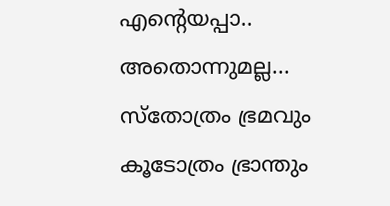എന്റെയപ്പാ.. അതൊന്നുമല്ല...
സ്തോത്രം ഭ്രമവും
കൂടോത്രം ഭ്രാന്തും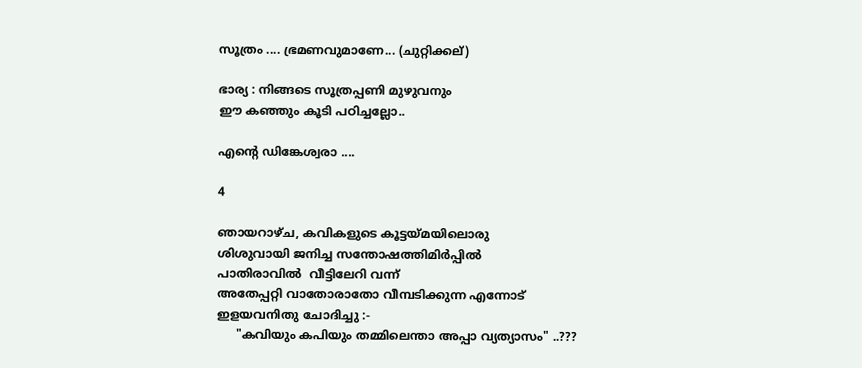സൂത്രം .... ഭ്രമണവുമാണേ... (ചുറ്റിക്കല്)

ഭാര്യ : നിങ്ങടെ സൂത്രപ്പണി മുഴുവനും
ഈ കഞ്ഞും കൂടി പഠിച്ചല്ലോ..

എന്റെ ഡിങ്കേശ്വരാ ....

4

ഞായറാഴ്ച, കവികളുടെ കൂട്ടയ്മയിലൊരു
ശിശുവായി ജനിച്ച സന്തോഷത്തിമിര്‍പ്പില്‍
പാതിരാവില്‍  വീട്ടിലേറി വന്ന്
അതേപ്പറ്റി വാതോരാതോ വീമ്പടിക്കുന്ന എന്നോട്
ഇളയവനിതു ചോദിച്ചു :-
     "കവിയും കപിയും തമ്മിലെന്താ അപ്പാ വ്യത്യാസം" ..???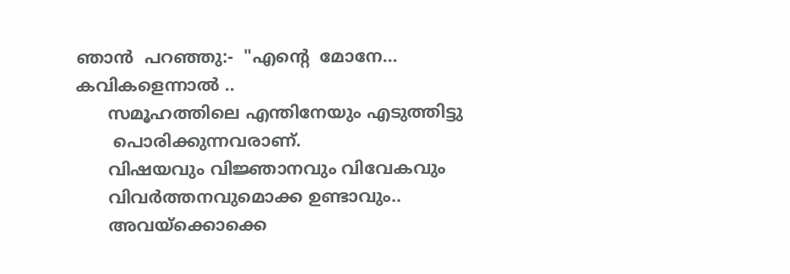ഞാന്‍  പറഞ്ഞു:-  "എന്‍റെ  മോനേ... കവികളെന്നാല്‍ ..
      സമൂഹത്തിലെ എന്തിനേയും എടുത്തിട്ടു
       പൊരിക്കുന്നവരാണ്.
      വിഷയവും വിജ്ഞാനവും വിവേകവും
      വിവര്‍ത്തനവുമൊക്ക ഉണ്ടാവും..
      അവയ്ക്കൊക്കെ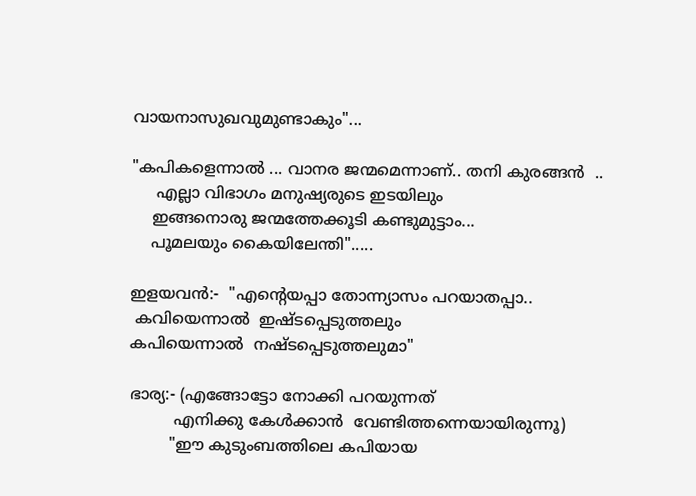വായനാസുഖവുമുണ്ടാകും"...

"കപികളെന്നാല്‍ ... വാനര ജന്മമെന്നാണ്.. തനി കുരങ്ങന്‍  ..
     എല്ലാ വിഭാഗം മനുഷ്യരുടെ ഇടയിലും
    ഇങ്ങനൊരു ജന്മത്തേക്കൂടി കണ്ടുമുട്ടാം...
    പൂമലയും കൈയിലേന്തി".....

ഇളയവന്‍:-  "എന്‍റെയപ്പാ തോന്ന്യാസം പറയാതപ്പാ..
 കവിയെന്നാല്‍  ഇഷ്ടപ്പെടുത്തലും
കപിയെന്നാല്‍  നഷ്ടപ്പെടുത്തലുമാ"

ഭാര്യ:- (എങ്ങോട്ടോ നോക്കി പറയുന്നത്
         എനിക്കു കേൾക്കാന്‍  വേണ്ടിത്തന്നെയായിരുന്നൂ)
        "ഈ കുടുംബത്തിലെ കപിയായ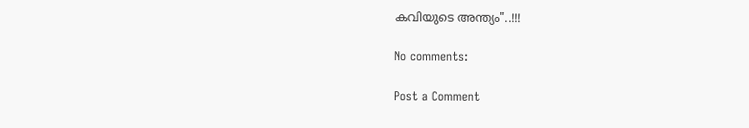കവിയുടെ അന്ത്യം"..!!!

No comments:

Post a Comment